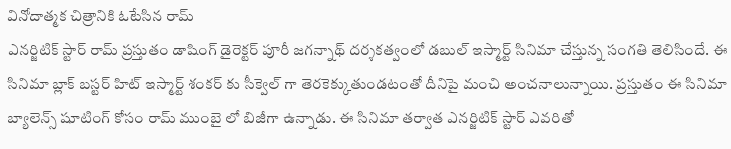వినోదాత్మక చిత్రానికి ఓటేసిన రామ్
ఎనర్జిటిక్ స్టార్ రామ్ ప్రస్తుతం డాషింగ్ డైరెక్టర్ పూరీ జగన్నాథ్ దర్శకత్వంలో డబుల్ ఇస్మార్ట్ సినిమా చేస్తున్న సంగతి తెలిసిందే. ఈ సినిమా బ్లాక్ బస్టర్ హిట్ ఇస్మార్ట్ శంకర్ కు సీక్వెల్ గా తెరకెక్కుతుండటంతో దీనిపై మంచి అంచనాలున్నాయి. ప్రస్తుతం ఈ సినిమా బ్యాలెన్స్ షూటింగ్ కోసం రామ్ ముంబై లో బిజీగా ఉన్నాడు. ఈ సినిమా తర్వాత ఎనర్జిటిక్ స్టార్ ఎవరితో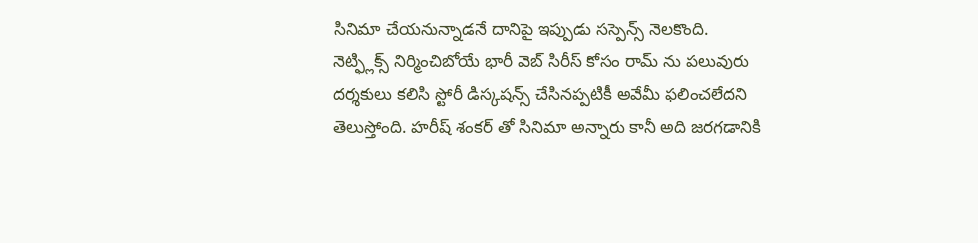సినిమా చేయనున్నాడనే దానిపై ఇప్పుడు సస్పెన్స్ నెలకొంది.
నెట్ఫ్లిక్స్ నిర్మించిబోయే భారీ వెబ్ సిరీస్ కోసం రామ్ ను పలువురు దర్శకులు కలిసి స్టోరీ డిస్కషన్స్ చేసినప్పటికీ అవేమీ ఫలించలేదని తెలుస్తోంది. హరీష్ శంకర్ తో సినిమా అన్నారు కానీ అది జరగడానికి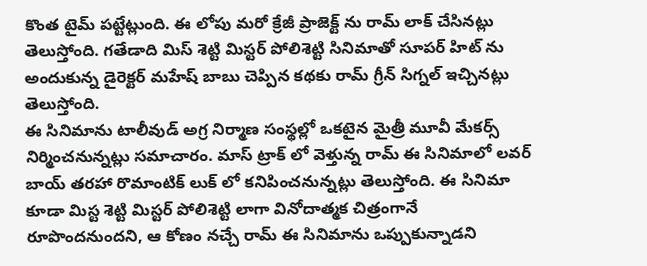కొంత టైమ్ పట్టేట్లుంది. ఈ లోపు మరో క్రేజీ ప్రాజెక్ట్ ను రామ్ లాక్ చేసినట్లు తెలుస్తోంది. గతేడాది మిస్ శెట్టి మిస్టర్ పోలిశెట్టి సినిమాతో సూపర్ హిట్ ను అందుకున్న డైరెక్టర్ మహేష్ బాబు చెప్పిన కథకు రామ్ గ్రీన్ సిగ్నల్ ఇచ్చినట్లు తెలుస్తోంది.
ఈ సినిమాను టాలీవుడ్ అగ్ర నిర్మాణ సంస్థల్లో ఒకటైన మైత్రీ మూవీ మేకర్స్ నిర్మించనున్నట్లు సమాచారం. మాస్ ట్రాక్ లో వెళ్తున్న రామ్ ఈ సినిమాలో లవర్ బాయ్ తరహా రొమాంటిక్ లుక్ లో కనిపించనున్నట్లు తెలుస్తోంది. ఈ సినిమా కూడా మిస్ట శెట్టి మిస్టర్ పోలిశెట్టి లాగా వినోదాత్మక చిత్రంగానే రూపొందనుందని, ఆ కోణం నచ్చే రామ్ ఈ సినిమాను ఒప్పుకున్నాడని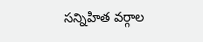సన్నిహిత వర్గాల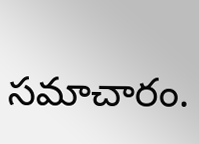సమాచారం.